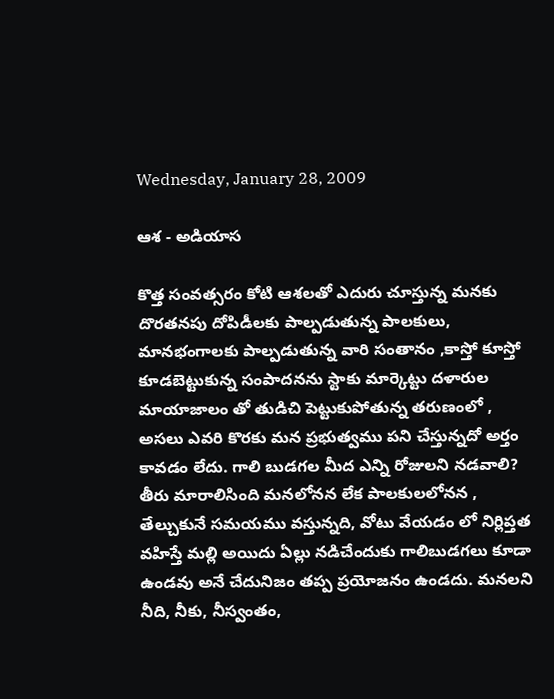Wednesday, January 28, 2009

ఆశ - అడియాస

కొత్త సంవత్సరం కోటి ఆశలతో ఎదురు చూస్తున్న మనకు దొరతనపు దోపిడీలకు పాల్పడుతున్న పాలకులు, మానభంగాలకు పాల్పడుతున్న వారి సంతానం ,కాస్తో కూస్తో కూడబెట్టుకున్న సంపాదనను స్టాకు మార్కెట్టు దళారుల మాయాజాలం తో తుడిచి పెట్టుకుపోతున్న తరుణంలో , అసలు ఎవరి కొరకు మన ప్రభుత్వము పని చేస్తున్నదో అర్తం కావడం లేదు. గాలి బుడగల మీద ఎన్ని రోజులని నడవాలి? తీరు మారాలిసింది మనలోనన లేక పాలకులలోనన , తేల్చుకునే సమయము వస్తున్నది, వోటు వేయడం లో నిర్లిప్తత వహిస్తే మల్లి అయిదు ఏల్లు నడిచేందుకు గాలిబుడగలు కూడా ఉండవు అనే చేదునిజం తప్ప ప్రయోజనం ఉండదు. మనలని నీది, నీకు, నీస్వంతం,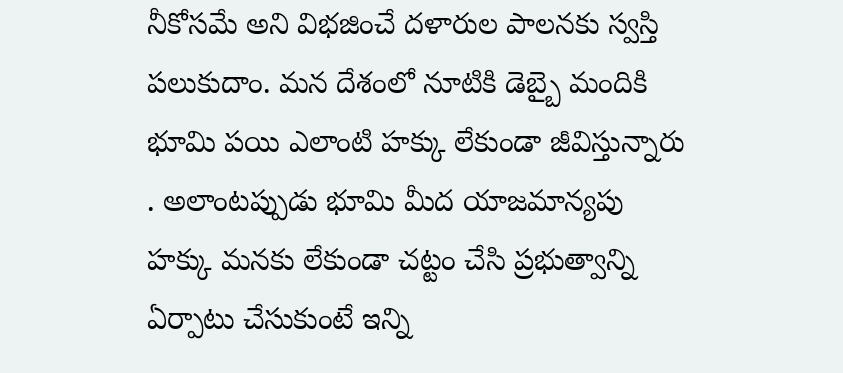నీకోసమే అని విభజించే దళారుల పాలనకు స్వస్తి పలుకుదాం. మన దేశంలో నూటికి డెబ్బై మందికి భూమి పయి ఎలాంటి హక్కు లేకుండా జీవిస్తున్నారు . అలాంటప్పుడు భూమి మీద యాజమాన్యపు హక్కు మనకు లేకుండా చట్టం చేసి ప్రభుత్వాన్ని ఏర్పాటు చేసుకుంటే ఇన్ని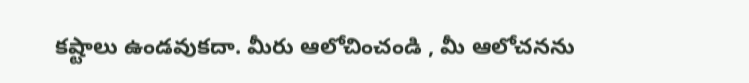కష్టాలు ఉండవుకదా. మీరు ఆలోచించండి , మీ ఆలోచనను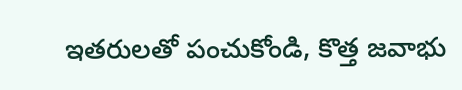ఇతరులతో పంచుకోండి, కొత్త జవాభు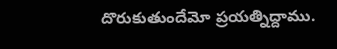దొరుకుతుందేమో ప్రయత్నిద్దాము.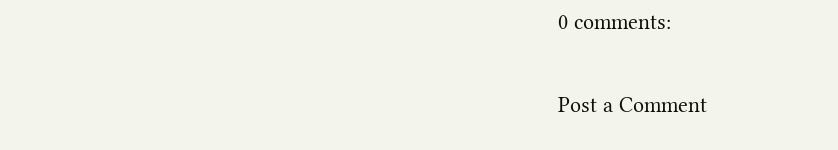0 comments:

Post a Comment